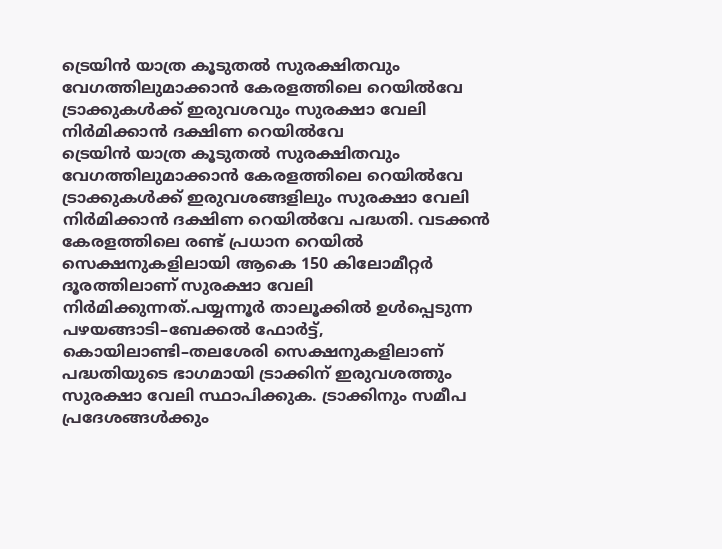ട്രെയിൻ യാത്ര കൂടുതൽ സുരക്ഷിതവും വേഗത്തിലുമാക്കാൻ കേരളത്തിലെ റെയിൽവേ ട്രാക്കുകൾക്ക് ഇരുവശവും സുരക്ഷാ വേലി നിർമിക്കാൻ ദക്ഷിണ റെയിൽവേ
ട്രെയിൻ യാത്ര കൂടുതൽ സുരക്ഷിതവും വേഗത്തിലുമാക്കാൻ കേരളത്തിലെ റെയിൽവേ ട്രാക്കുകൾക്ക് ഇരുവശങ്ങളിലും സുരക്ഷാ വേലി നിർമിക്കാൻ ദക്ഷിണ റെയിൽവേ പദ്ധതി. വടക്കൻ കേരളത്തിലെ രണ്ട് പ്രധാന റെയിൽ സെക്ഷനുകളിലായി ആകെ 150 കിലോമീറ്റർ ദൂരത്തിലാണ് സുരക്ഷാ വേലി നിർമിക്കുന്നത്.പയ്യന്നൂർ താലൂക്കിൽ ഉൾപ്പെടുന്ന പഴയങ്ങാടി–ബേക്കൽ ഫോർട്ട്, കൊയിലാണ്ടി–തലശേരി സെക്ഷനുകളിലാണ് പദ്ധതിയുടെ ഭാഗമായി ട്രാക്കിന് ഇരുവശത്തും സുരക്ഷാ വേലി സ്ഥാപിക്കുക. ട്രാക്കിനും സമീപ പ്രദേശങ്ങൾക്കും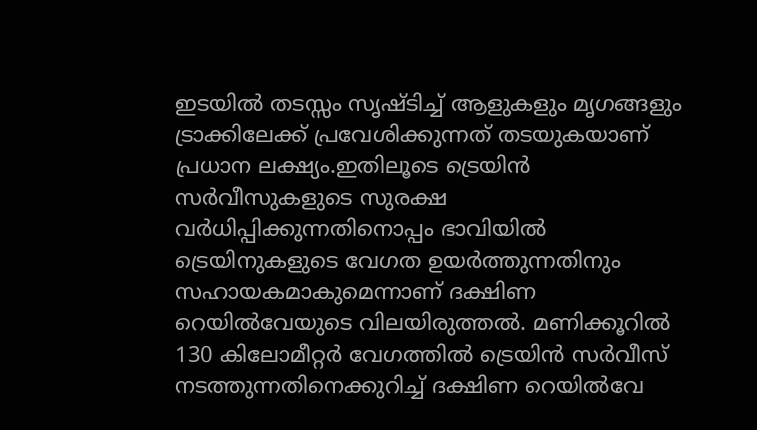ഇടയിൽ തടസ്സം സൃഷ്ടിച്ച് ആളുകളും മൃഗങ്ങളും ട്രാക്കിലേക്ക് പ്രവേശിക്കുന്നത് തടയുകയാണ് പ്രധാന ലക്ഷ്യം.ഇതിലൂടെ ട്രെയിൻ സർവീസുകളുടെ സുരക്ഷ വർധിപ്പിക്കുന്നതിനൊപ്പം ഭാവിയിൽ ട്രെയിനുകളുടെ വേഗത ഉയർത്തുന്നതിനും സഹായകമാകുമെന്നാണ് ദക്ഷിണ റെയിൽവേയുടെ വിലയിരുത്തൽ. മണിക്കൂറിൽ 130 കിലോമീറ്റർ വേഗത്തിൽ ട്രെയിൻ സർവീസ് നടത്തുന്നതിനെക്കുറിച്ച് ദക്ഷിണ റെയിൽവേ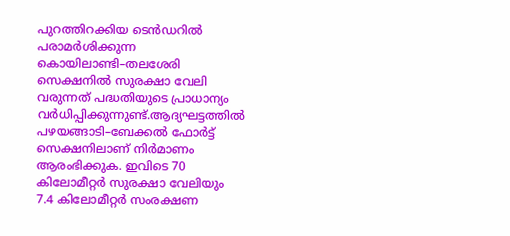പുറത്തിറക്കിയ ടെൻഡറിൽ പരാമർശിക്കുന്ന കൊയിലാണ്ടി–തലശേരി സെക്ഷനിൽ സുരക്ഷാ വേലി വരുന്നത് പദ്ധതിയുടെ പ്രാധാന്യം വർധിപ്പിക്കുന്നുണ്ട്.ആദ്യഘട്ടത്തിൽ പഴയങ്ങാടി–ബേക്കൽ ഫോർട്ട് സെക്ഷനിലാണ് നിർമാണം ആരംഭിക്കുക. ഇവിടെ 70 കിലോമീറ്റർ സുരക്ഷാ വേലിയും 7.4 കിലോമീറ്റർ സംരക്ഷണ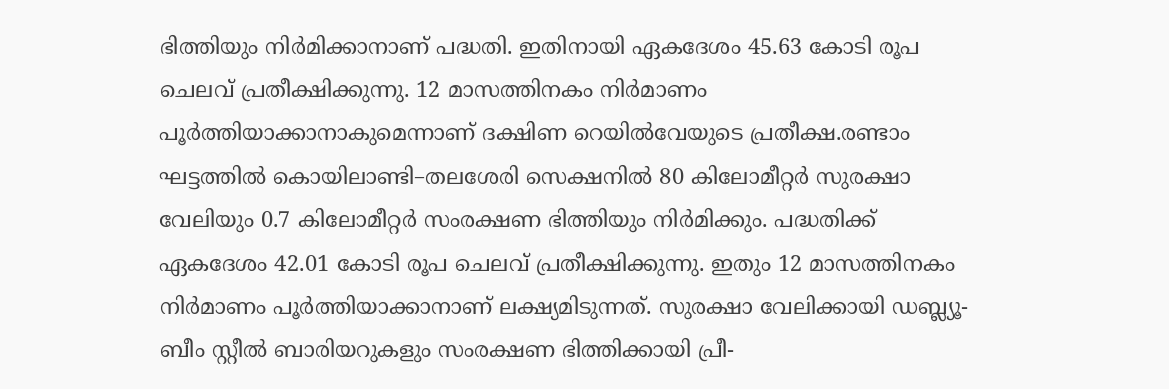ഭിത്തിയും നിർമിക്കാനാണ് പദ്ധതി. ഇതിനായി ഏകദേശം 45.63 കോടി രൂപ ചെലവ് പ്രതീക്ഷിക്കുന്നു. 12 മാസത്തിനകം നിർമാണം പൂർത്തിയാക്കാനാകുമെന്നാണ് ദക്ഷിണ റെയിൽവേയുടെ പ്രതീക്ഷ.രണ്ടാം ഘട്ടത്തിൽ കൊയിലാണ്ടി–തലശേരി സെക്ഷനിൽ 80 കിലോമീറ്റർ സുരക്ഷാ വേലിയും 0.7 കിലോമീറ്റർ സംരക്ഷണ ഭിത്തിയും നിർമിക്കും. പദ്ധതിക്ക് ഏകദേശം 42.01 കോടി രൂപ ചെലവ് പ്രതീക്ഷിക്കുന്നു. ഇതും 12 മാസത്തിനകം നിർമാണം പൂർത്തിയാക്കാനാണ് ലക്ഷ്യമിടുന്നത്. സുരക്ഷാ വേലിക്കായി ഡബ്ല്യൂ-ബീം സ്റ്റീൽ ബാരിയറുകളും സംരക്ഷണ ഭിത്തിക്കായി പ്രീ-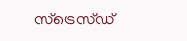സ്ട്രെസ്ഡ്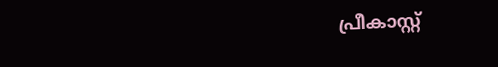പ്രീകാസ്റ്റ്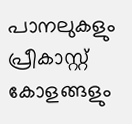പാനലുകളും പ്രീകാസ്റ്റ് കോളങ്ങളും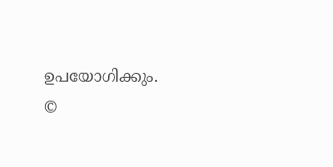ഉപയോഗിക്കും.
©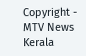Copyright - MTV News Kerala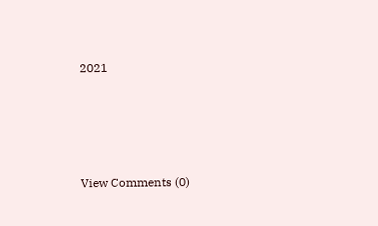2021





View Comments (0)